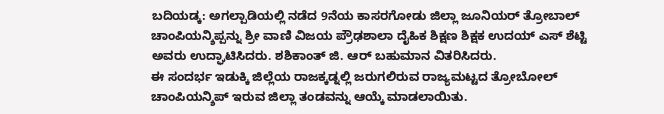ಬದಿಯಡ್ಕ: ಅಗಲ್ಪಾಡಿಯಲ್ಲಿ ನಡೆದ 9ನೆಯ ಕಾಸರಗೋಡು ಜಿಲ್ಲಾ ಜೂನಿಯರ್ ತ್ರೋಬಾಲ್ ಚಾಂಪಿಯನ್ಶಿಪ್ಪನ್ನು ಶ್ರೀ ವಾಣಿ ವಿಜಯ ಪ್ರೌಢಶಾಲಾ ದೈಹಿಕ ಶಿಕ್ಷಣ ಶಿಕ್ಷಕ ಉದಯ್ ಎಸ್ ಶೆಟ್ಟಿ ಅವರು ಉದ್ಘಾಟಿಸಿದರು. ಶಶಿಕಾಂತ್ ಜಿ. ಆರ್ ಬಹುಮಾನ ವಿತರಿಸಿದರು.
ಈ ಸಂದರ್ಭ ಇಡುಕ್ಕಿ ಜಿಲ್ಲೆಯ ರಾಜಕ್ಕಡ್ನಲ್ಲಿ ಜರುಗಲಿರುವ ರಾಜ್ಯಮಟ್ಟದ ತ್ರೋಬೋಲ್ ಚಾಂಪಿಯನ್ಶಿಪ್ ಇರುವ ಜಿಲ್ಲಾ ತಂಡವನ್ನು ಆಯ್ಕೆ ಮಾಡಲಾಯಿತು.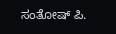ಸಂತೋಷ್ ಪಿ.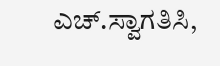ಎಚ್.ಸ್ವಾಗತಿಸಿ,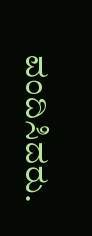ವಂದಿಸಿದರು.